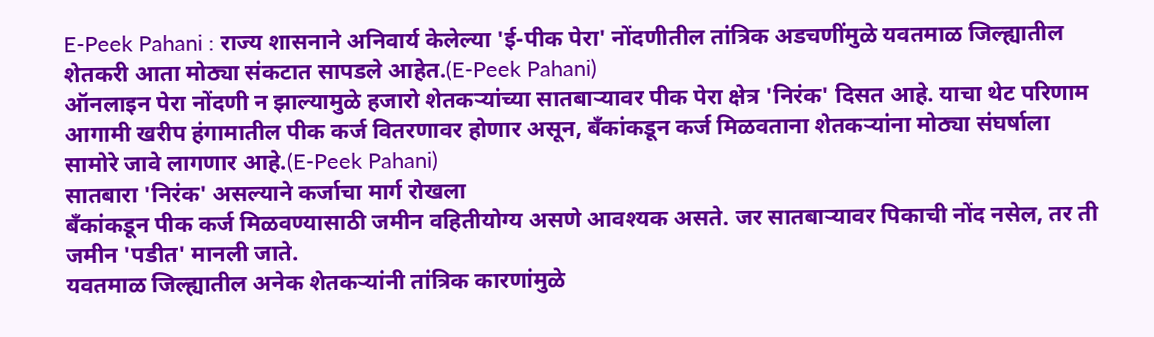E-Peek Pahani : राज्य शासनाने अनिवार्य केलेल्या 'ई-पीक पेरा' नोंदणीतील तांत्रिक अडचणींमुळे यवतमाळ जिल्ह्यातील शेतकरी आता मोठ्या संकटात सापडले आहेत.(E-Peek Pahani)
ऑनलाइन पेरा नोंदणी न झाल्यामुळे हजारो शेतकऱ्यांच्या सातबाऱ्यावर पीक पेरा क्षेत्र 'निरंक' दिसत आहे. याचा थेट परिणाम आगामी खरीप हंगामातील पीक कर्ज वितरणावर होणार असून, बँकांकडून कर्ज मिळवताना शेतकऱ्यांना मोठ्या संघर्षाला सामोरे जावे लागणार आहे.(E-Peek Pahani)
सातबारा 'निरंक' असल्याने कर्जाचा मार्ग रोखला
बँकांकडून पीक कर्ज मिळवण्यासाठी जमीन वहितीयोग्य असणे आवश्यक असते. जर सातबाऱ्यावर पिकाची नोंद नसेल, तर ती जमीन 'पडीत' मानली जाते.
यवतमाळ जिल्ह्यातील अनेक शेतकऱ्यांनी तांत्रिक कारणांमुळे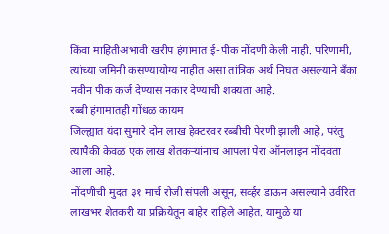किंवा माहितीअभावी खरीप हंगामात ई-पीक नोंदणी केली नाही. परिणामी, त्यांच्या जमिनी कसण्यायोग्य नाहीत असा तांत्रिक अर्थ निघत असल्याने बँका नवीन पीक कर्ज देण्यास नकार देण्याची शक्यता आहे.
रब्बी हंगामातही गोंधळ कायम
जिल्ह्यात यंदा सुमारे दोन लाख हेक्टरवर रब्बीची पेरणी झाली आहे, परंतु त्यापैकी केवळ एक लाख शेतकऱ्यांनाच आपला पेरा ऑनलाइन नोंदवता आला आहे.
नोंदणीची मुदत ३१ मार्च रोजी संपली असून, सर्व्हर डाऊन असल्याने उर्वरित लाखभर शेतकरी या प्रक्रियेतून बाहेर राहिले आहेत. यामुळे या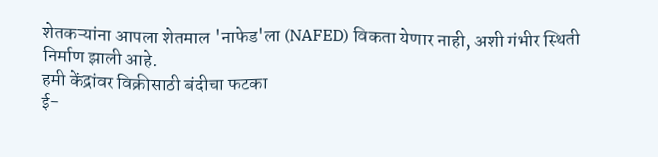शेतकऱ्यांना आपला शेतमाल 'नाफेड'ला (NAFED) विकता येणार नाही, अशी गंभीर स्थिती निर्माण झाली आहे.
हमी केंद्रांवर विक्रीसाठी बंदीचा फटका
ई-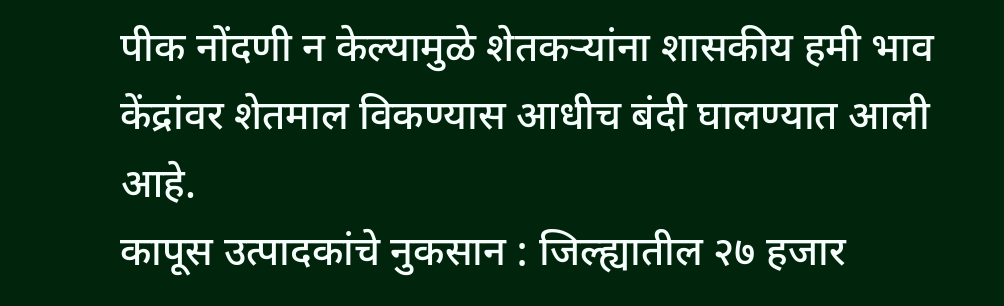पीक नोंदणी न केल्यामुळे शेतकऱ्यांना शासकीय हमी भाव केंद्रांवर शेतमाल विकण्यास आधीच बंदी घालण्यात आली आहे.
कापूस उत्पादकांचे नुकसान : जिल्ह्यातील २७ हजार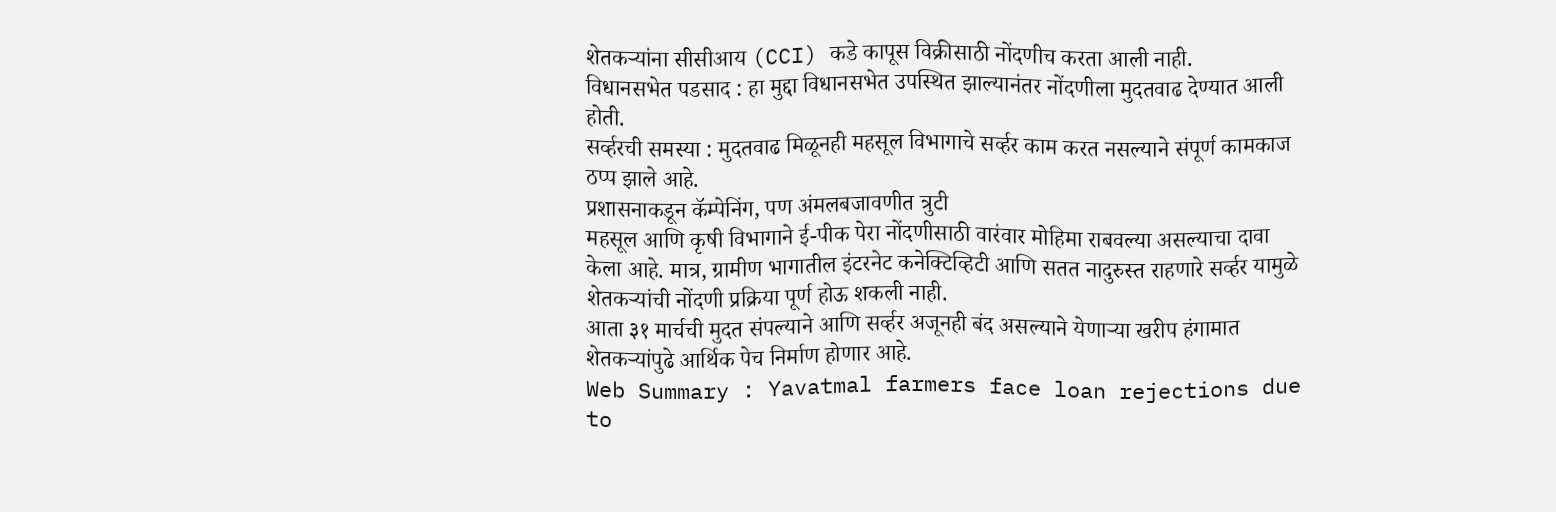शेतकऱ्यांना सीसीआय (CCI) कडे कापूस विक्रीसाठी नोंदणीच करता आली नाही.
विधानसभेत पडसाद : हा मुद्दा विधानसभेत उपस्थित झाल्यानंतर नोंदणीला मुदतवाढ देण्यात आली होती.
सर्व्हरची समस्या : मुदतवाढ मिळूनही महसूल विभागाचे सर्व्हर काम करत नसल्याने संपूर्ण कामकाज ठप्प झाले आहे.
प्रशासनाकडून कॅम्पेनिंग, पण अंमलबजावणीत त्रुटी
महसूल आणि कृषी विभागाने ई-पीक पेरा नोंदणीसाठी वारंवार मोहिमा राबवल्या असल्याचा दावा केला आहे. मात्र, ग्रामीण भागातील इंटरनेट कनेक्टिव्हिटी आणि सतत नादुरुस्त राहणारे सर्व्हर यामुळे शेतकऱ्यांची नोंदणी प्रक्रिया पूर्ण होऊ शकली नाही.
आता ३१ मार्चची मुदत संपल्याने आणि सर्व्हर अजूनही बंद असल्याने येणाऱ्या खरीप हंगामात शेतकऱ्यांपुढे आर्थिक पेच निर्माण होणार आहे.
Web Summary : Yavatmal farmers face loan rejections due to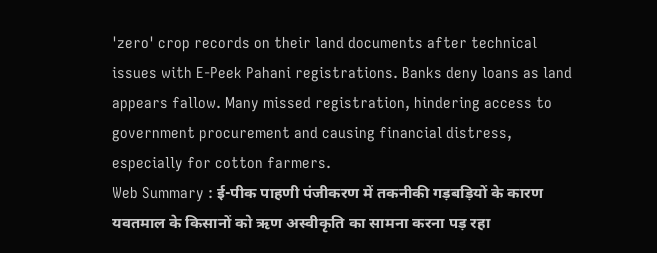'zero' crop records on their land documents after technical issues with E-Peek Pahani registrations. Banks deny loans as land appears fallow. Many missed registration, hindering access to government procurement and causing financial distress, especially for cotton farmers.
Web Summary : ई-पीक पाहणी पंजीकरण में तकनीकी गड़बड़ियों के कारण यवतमाल के किसानों को ऋण अस्वीकृति का सामना करना पड़ रहा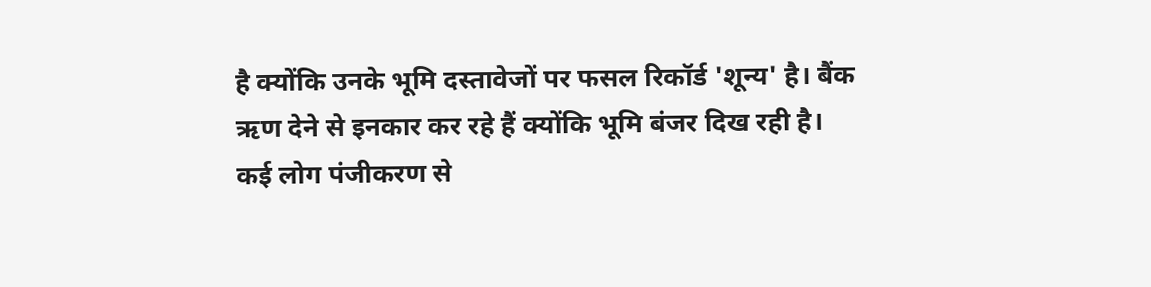है क्योंकि उनके भूमि दस्तावेजों पर फसल रिकॉर्ड 'शून्य' है। बैंक ऋण देने से इनकार कर रहे हैं क्योंकि भूमि बंजर दिख रही है। कई लोग पंजीकरण से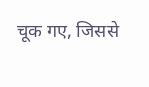चूक गए, जिससे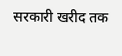सरकारी खरीद तक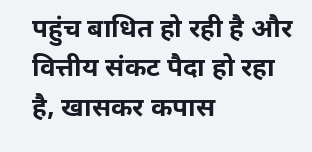पहुंच बाधित हो रही है और वित्तीय संकट पैदा हो रहा है, खासकर कपास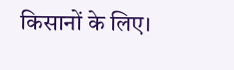किसानों के लिए।